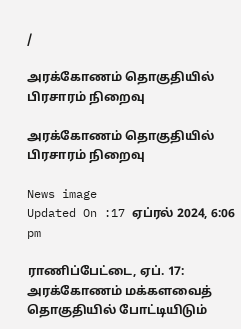/

அரக்கோணம் தொகுதியில் பிரசாரம் நிறைவு

அரக்கோணம் தொகுதியில் பிரசாரம் நிறைவு

News image
Updated On :17 ஏப்ரல் 2024, 6:06 pm

ராணிப்பேட்டை, ஏப். 17: அரக்கோணம் மக்களவைத் தொகுதியில் போட்டியிடும்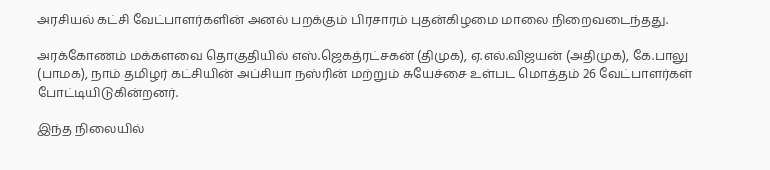அரசியல் கட்சி வேட்பாளர்களின் அனல் பறக்கும் பிரசாரம் புதன்கிழமை மாலை நிறைவடைந்தது.

அரக்கோணம் மக்களவை தொகுதியில் எஸ்.ஜெகத்ரட்சகன் (திமுக), ஏ.எல்.விஜயன் (அதிமுக), கே.பாலு (பாமக), நாம் தமிழர் கட்சியின் அப்சியா நஸ்ரின் மற்றும் சுயேச்சை உள்பட மொத்தம் 26 வேட்பாளர்கள் போட்டியிடுகின்றனர்.

இந்த நிலையில்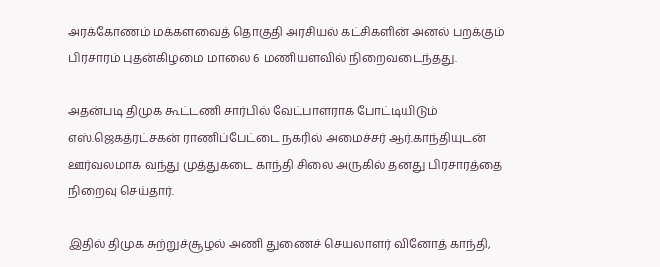அரக்கோணம் மக்களவைத் தொகுதி அரசியல் கட்சிகளின் அனல் பறக்கும் பிரசாரம் புதன்கிழமை மாலை 6 மணியளவில் நிறைவடைந்தது.

அதன்படி திமுக கூட்டணி சார்பில் வேட்பாளராக போட்டியிடும் எஸ்.ஜெகத்ரட்சகன் ராணிப்பேட்டை நகரில் அமைச்சர் ஆர்.காந்தியுடன் ஊர்வலமாக வந்து முத்துகடை காந்தி சிலை அருகில் தனது பிரசாரத்தை நிறைவு செய்தார்.

இதில் திமுக சுற்றுச்சூழல் அணி துணைச் செயலாளர் வினோத் காந்தி,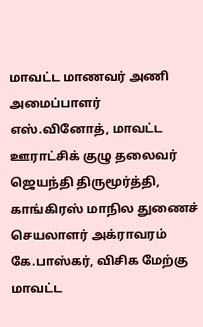மாவட்ட மாணவர் அணி அமைப்பாளர் எஸ்.வினோத், மாவட்ட ஊராட்சிக் குழு தலைவர் ஜெயந்தி திருமூர்த்தி, காங்கிரஸ் மாநில துணைச் செயலாளர் அக்ராவரம் கே.பாஸ்கர், விசிக மேற்கு மாவட்ட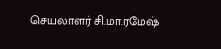செயலாளர் சி.மா.ரமேஷ்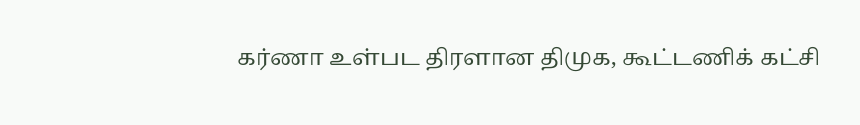கர்ணா உள்பட திரளான திமுக, கூட்டணிக் கட்சி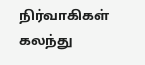நிர்வாகிகள் கலந்து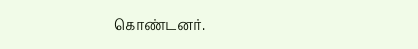கொண்டனர்.